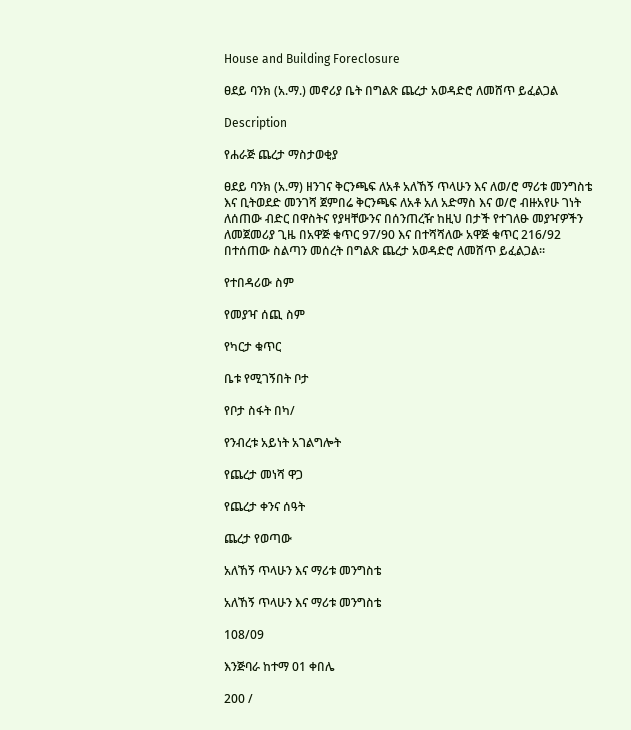House and Building Foreclosure

ፀደይ ባንክ (አ.ማ.) መኖሪያ ቤት በግልጽ ጨረታ አወዳድሮ ለመሸጥ ይፈልጋል

Description

የሐራጅ ጨረታ ማስታወቂያ

ፀደይ ባንክ (አ.ማ) ዘንገና ቅርንጫፍ ለአቶ አለኸኝ ጥላሁን እና ለወ/ሮ ማሪቱ መንግስቴ እና ቢትወደድ መንገሻ ጀምበሬ ቅርንጫፍ ለአቶ አለ አድማስ እና ወ/ሮ ብዙአየሁ ገነት ለሰጠው ብድር በዋስትና የያዛቸውንና በሰንጠረዥ ከዚህ በታች የተገለፁ መያዣዎችን ለመጀመሪያ ጊዜ በአዋጅ ቁጥር 97/90 እና በተሻሻለው አዋጅ ቁጥር 216/92 በተሰጠው ስልጣን መሰረት በግልጽ ጨረታ አወዳድሮ ለመሸጥ ይፈልጋል።

የተበዳሪው ስም

የመያዣ ሰጪ ስም

የካርታ ቁጥር

ቤቱ የሚገኝበት ቦታ

የቦታ ስፋት በካ/

የንብረቱ አይነት አገልግሎት

የጨረታ መነሻ ዋጋ

የጨረታ ቀንና ሰዓት

ጨረታ የወጣው

አለኸኝ ጥላሁን እና ማሪቱ መንግስቴ

አለኸኝ ጥላሁን እና ማሪቱ መንግስቴ

108/09

እንጅባራ ከተማ 01 ቀበሌ

200 /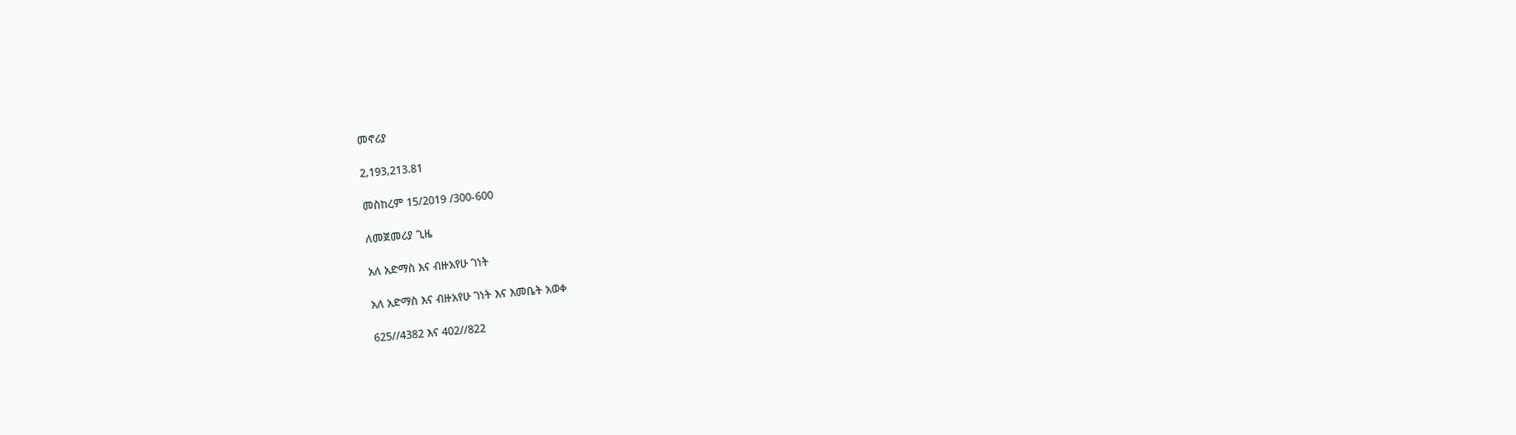መኖሪያ

2,193,213.81

መስከረም 15/2019 /300-600

ለመጀመሪያ ጊዜ

አለ አድማስ እና ብዙአየሁ ገነት

አለ አድማስ እና ብዙአየሁ ገነት እና እመቤት አወቀ

625//4382 እና 402//822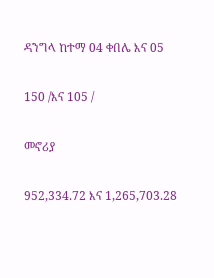ዳንግላ ከተማ 04 ቀበሌ እና 05

150 /እና 105 /

መኖሪያ

952,334.72 እና 1,265,703.28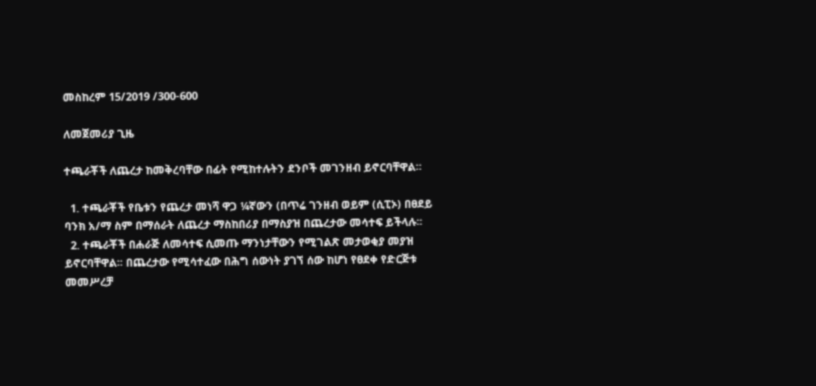መስከረም 15/2019 /300-600

ለመጀመሪያ ጊዜ

ተጫራቾች ለጨረታ ከመቅረባቸው በፊት የሚከተሉትን ደንቦች መገንዘብ ይኖርባቸዋል።

  1. ተጫራቾች የቤቱን የጨረታ መነሻ ዋጋ ¼ኛውን (በጥሬ ገንዘብ ወይም (ሲፒኦ) በፀደይ ባንክ አ/ማ ስም በማሰራት ለጨረታ ማስከበሪያ በማስያዝ በጨረታው መሳተፍ ይችላሉ፡፡
  2. ተጫራቾች በሐራጅ ለመሳተፍ ሲመጡ ማንነታቸውን የሚገልጽ መታወቂያ መያዝ ይኖርባቸዋል፡፡ በጨረታው የሚሳተፈው በሕግ ሰውነት ያገኘ ሰው ከሆነ የፀደቀ የድርጅቱ መመሥረቻ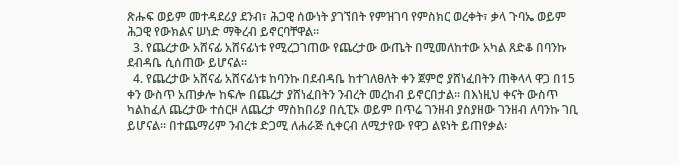ጽሑፍ ወይም መተዳደሪያ ደንብ፣ ሕጋዊ ሰውነት ያገኘበት የምዝገባ የምስክር ወረቀት፣ ቃላ ጉባኤ ወይም ሕጋዊ የውክልና ሠነድ ማቅረብ ይኖርባቸዋል፡፡
  3. የጨረታው አሸናፊ አሸናፊነቱ የሚረጋገጠው የጨረታው ውጤት በሚመለከተው አካል ጸድቆ በባንኩ ደብዳቤ ሲሰጠው ይሆናል፡፡
  4. የጨረታው አሸናፊ አሸናፊነቱ ከባንኩ በደብዳቤ ከተገለፀለት ቀን ጀምሮ ያሸነፈበትን ጠቅላላ ዋጋ በ15 ቀን ውስጥ አጠቃሎ ከፍሎ በጨረታ ያሸነፈበትን ንብረት መረከብ ይኖርበታል፡፡ በእነዚህ ቀናት ውስጥ ካልከፈለ ጨረታው ተሰርዞ ለጨረታ ማስከበሪያ በሲፒኦ ወይም በጥሬ ገንዘብ ያስያዘው ገንዘብ ለባንኩ ገቢ ይሆናል፡፡ በተጨማሪም ንብረቱ ድጋሚ ለሐራጅ ሲቀርብ ለሚታየው የዋጋ ልዩነት ይጠየቃል፡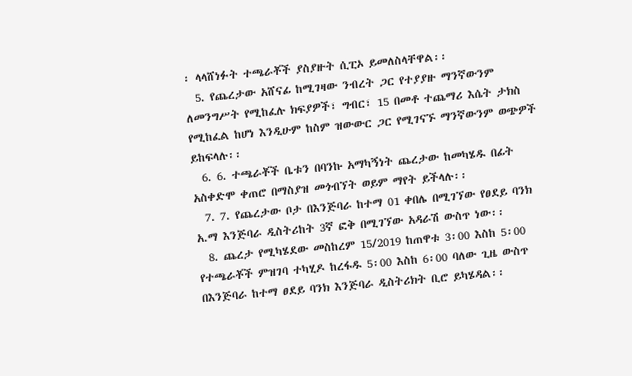፡ ላላሸነፉት ተጫራቾች ያስያዙት ሲፒኦ ይመለስላቸዋል፡፡
  5. የጨረታው አሸናፊ ከሚገዛው ንብረት ጋር የተያያዙ ማንኛውንም ለመንግሥት የሚከፈሉ ክፍያዎች፣ ግብር፣ 15 በመቶ ተጨማሪ እሴት ታክስ የሚከፈል ከሆነ እንዲሁም ከስም ዝውውር ጋር የሚገናኙ ማንኛውንም ወጭዎች ይከፍላሉ፡፡
  6. 6. ተጫራቾች ቤቱን በባንኩ አማካኝነት ጨረታው ከመካሄዱ በፊት አስቀድሞ ቀጠሮ በማስያዝ መጎብኘት ወይም ማየት ይችላሉ፡፡
  7. 7. የጨረታው ቦታ በእንጅባራ ከተማ 01 ቀበሌ በሚገኘው የፀደይ ባንክ አ.ማ እንጅባራ ዲስትሪከት 3ኛ ፎቅ በሚገኘው አዳራሽ ውስጥ ነው፡፡
  8. ጨረታ የሚካሄደው መስከረም 15/2019 ከጠዋቱ 3፡00 እስከ 5፡00 የተጫራቾች ምዝገባ ተካሂዶ ከረፋዱ 5፡00 እስከ 6፡00 ባለው ጊዜ ውስጥ በእንጅባራ ከተማ ፀደይ ባንክ እንጅባራ ዲስትሪክት ቢሮ ይካሄዳል፡፡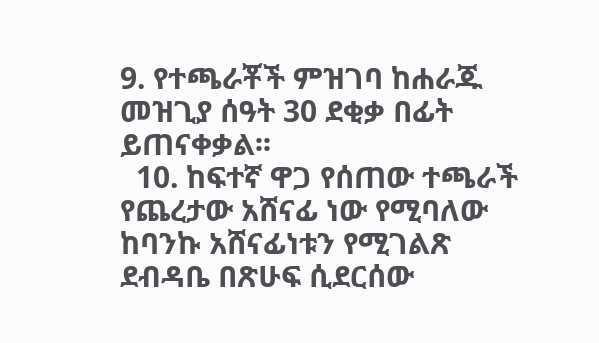9. የተጫራቾች ምዝገባ ከሐራጁ መዝጊያ ሰዓት 30 ደቂቃ በፊት ይጠናቀቃል፡፡
  10. ከፍተኛ ዋጋ የሰጠው ተጫራች የጨረታው አሸናፊ ነው የሚባለው ከባንኩ አሸናፊነቱን የሚገልጽ ደብዳቤ በጽሁፍ ሲደርሰው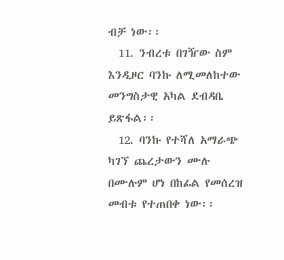ብቻ ነው፡፡
  11. ንብረቱ በገዥው ስም እንዲዞር ባንኩ ለሚመለከተው መንግስታዊ አካል ደብዳቤ ይጽፋል፡፡
  12. ባንኩ የተሻለ አማራጭ ካገኘ ጨረታውን ሙሉ በሙሉም ሆነ በከፊል የመሰረዝ መብቱ የተጠበቀ ነው፡፡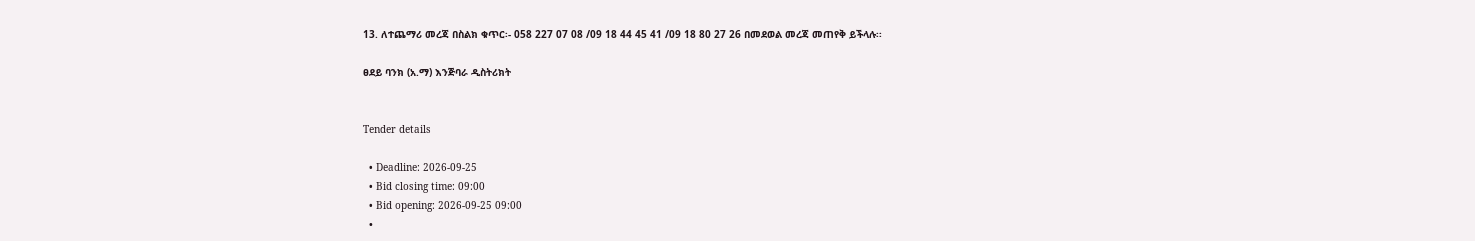13. ለተጨማሪ መረጃ በስልክ ቁጥር፡- 058 227 07 08 /09 18 44 45 41 /09 18 80 27 26 በመደወል መረጃ መጠየቅ ይችላሉ፡፡

ፀደይ ባንክ (አ.ማ) እንጅባራ ዲስትሪክት


Tender details

  • Deadline: 2026-09-25
  • Bid closing time: 09:00
  • Bid opening: 2026-09-25 09:00
  •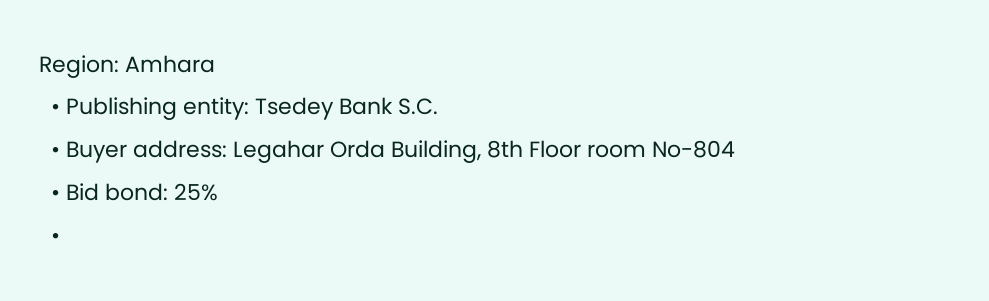Region: Amhara
  • Publishing entity: Tsedey Bank S.C.
  • Buyer address: Legahar Orda Building, 8th Floor room No-804
  • Bid bond: 25%
  •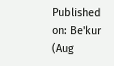Published on: Be'kur (Aug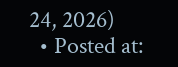24, 2026)
  • Posted at: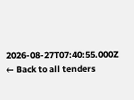2026-08-27T07:40:55.000Z
← Back to all tenders